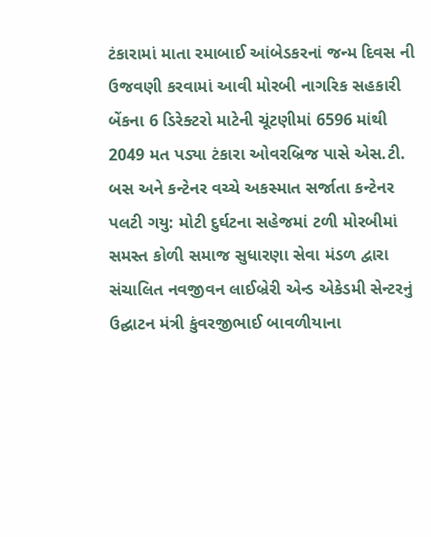ટંકારામાં માતા રમાબાઈ આંબેડકરનાં જન્મ દિવસ ની ઉજવણી કરવામાં આવી મોરબી નાગરિક સહકારી બેંકના 6 ડિરેક્ટરો માટેની ચૂંટણીમાં 6596 માંથી 2049 મત પડ્યા ટંકારા ઓવરબ્રિજ પાસે એસ.ટી. બસ અને કન્ટેનર વચ્ચે અકસ્માત સર્જાતા કન્ટેનર પલટી ગયુ: મોટી દુર્ઘટના સહેજમાં ટળી મોરબીમાં સમસ્ત કોળી સમાજ સુધારણા સેવા મંડળ દ્વારા સંચાલિત નવજીવન લાઈબ્રેરી એન્ડ એકેડમી સેન્ટરનું ઉદ્ઘાટન મંત્રી કુંવરજીભાઈ બાવળીયાના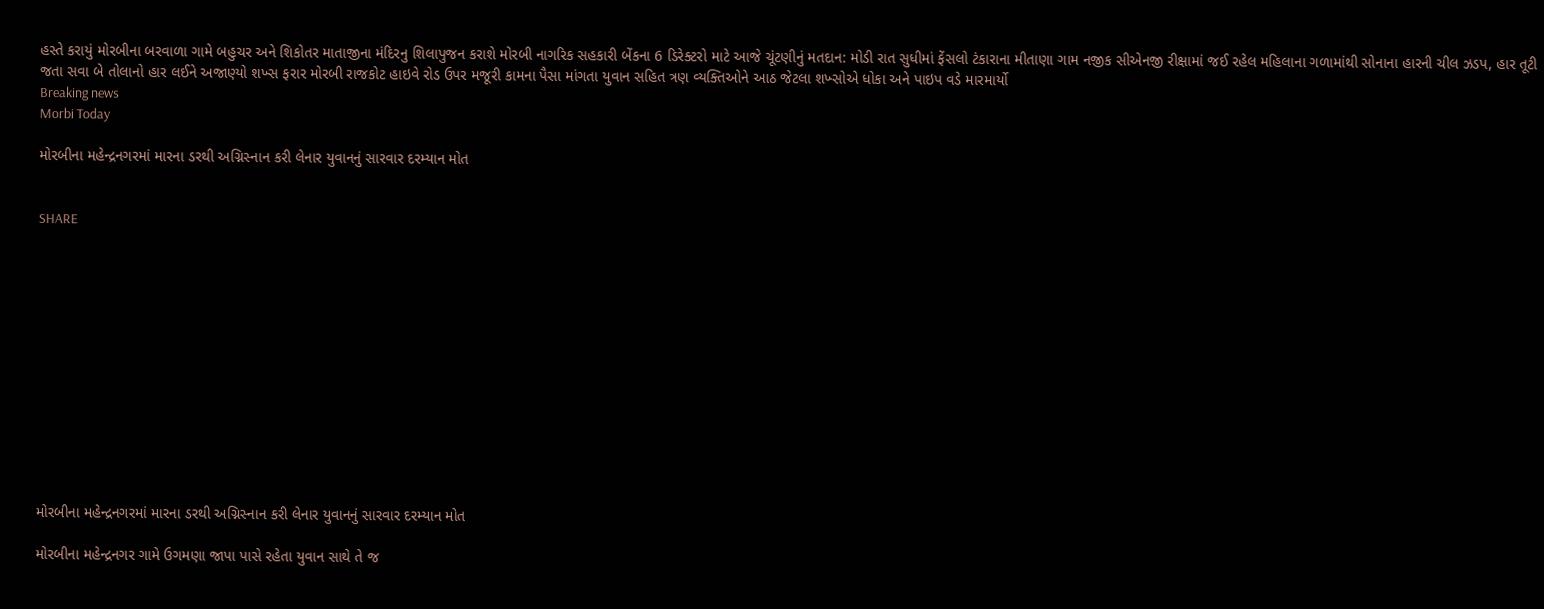હસ્તે કરાયું મોરબીના બરવાળા ગામે બહુચર અને શિકોતર માતાજીના મંદિરનુ શિલાપુજન કરાશે મોરબી નાગરિક સહકારી બેંકના 6 ડિરેક્ટરો માટે આજે ચૂંટણીનું મતદાન: મોડી રાત સુધીમાં ફેંસલો ટંકારાના મીતાણા ગામ નજીક સીએનજી રીક્ષામાં જઈ રહેલ મહિલાના ગળામાંથી સોનાના હારની ચીલ ઝડપ, હાર તૂટી જતા સવા બે તોલાનો હાર લઈને અજાણ્યો શખ્સ ફરાર મોરબી રાજકોટ હાઇવે રોડ ઉપર મજૂરી કામના પૈસા માંગતા યુવાન સહિત ત્રણ વ્યક્તિઓને આઠ જેટલા શખ્સોએ ધોકા અને પાઇપ વડે મારમાર્યો
Breaking news
Morbi Today

મોરબીના મહેન્દ્રનગરમાં મારના ડરથી અગ્નિસ્નાન કરી લેનાર યુવાનનું સારવાર દરમ્યાન મોત


SHARE













મોરબીના મહેન્દ્રનગરમાં મારના ડરથી અગ્નિસ્નાન કરી લેનાર યુવાનનું સારવાર દરમ્યાન મોત

મોરબીના મહેન્દ્રનગર ગામે ઉગમણા જાપા પાસે રહેતા યુવાન સાથે તે જ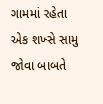ગામમાં રહેતા એક શખ્સે સામુ જોવા બાબતે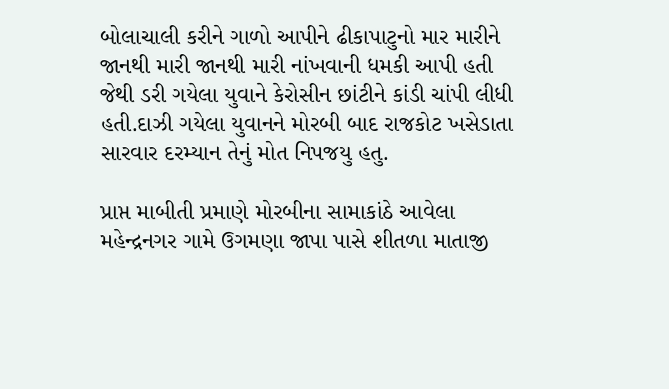બોલાચાલી કરીને ગાળો આપીને ઢીકાપાટુનો માર મારીને જાનથી મારી જાનથી મારી નાંખવાની ધમકી આપી હતી જેથી ડરી ગયેલા યુવાને કેરોસીન છાંટીને કાંડી ચાંપી લીધી હતી.દાઝી ગયેલા યુવાનને મોરબી બાદ રાજકોટ ખસેડાતા સારવાર દરમ્યાન તેનું મોત નિપજયુ હતુ.

પ્રાપ્ત માબીતી પ્રમાણે મોરબીના સામાકાંઠે આવેલા મહેન્દ્રનગર ગામે ઉગમણા જાપા પાસે શીતળા માતાજી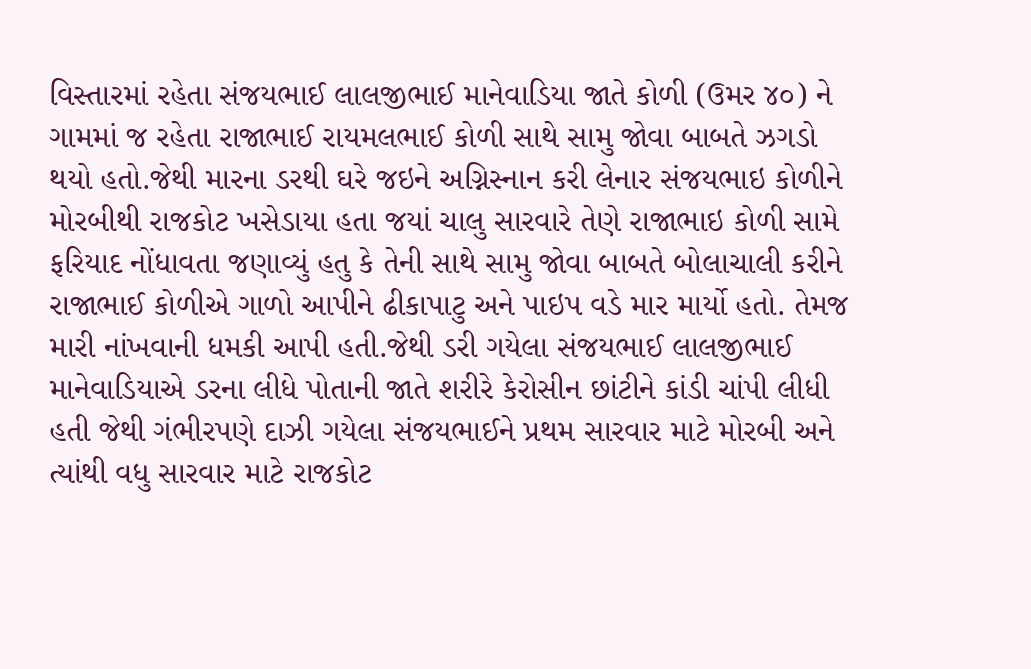વિસ્તારમાં રહેતા સંજયભાઈ લાલજીભાઈ માનેવાડિયા જાતે કોળી (ઉમર ૪૦) ને ગામમાં જ રહેતા રાજાભાઈ રાયમલભાઈ કોળી સાથે સામુ જોવા બાબતે ઝગડો થયો હતો.જેથી મારના ડરથી ઘરે જઇને અગ્નિસ્નાન કરી લેનાર સંજયભાઇ કોળીને મોરબીથી રાજકોટ ખસેડાયા હતા જયાં ચાલુ સારવારે તેણે રાજાભાઇ કોળી સામે ફરિયાદ નોંધાવતા જણાવ્યું હતુ કે તેની સાથે સામુ જોવા બાબતે બોલાચાલી કરીને રાજાભાઈ કોળીએ ગાળો આપીને ઢીકાપાટુ અને પાઇપ વડે માર માર્યો હતો. તેમજ મારી નાંખવાની ધમકી આપી હતી.જેથી ડરી ગયેલા સંજયભાઈ લાલજીભાઈ માનેવાડિયાએ ડરના લીધે પોતાની જાતે શરીરે કેરોસીન છાંટીને કાંડી ચાંપી લીધી હતી જેથી ગંભીરપણે દાઝી ગયેલા સંજયભાઈને પ્રથમ સારવાર માટે મોરબી અને ત્યાંથી વધુ સારવાર માટે રાજકોટ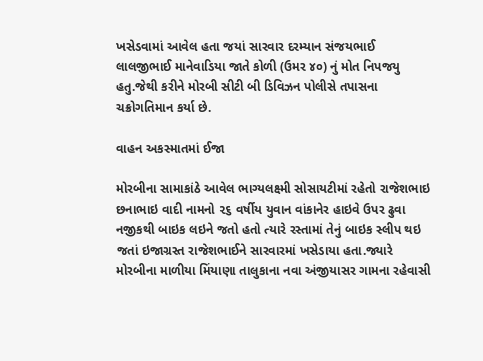ખસેડવામાં આવેલ હતા જયાં સારવાર દરમ્યાન સંજયભાઈ લાલજીભાઈ માનેવાડિયા જાતે કોળી (ઉમર ૪૦) નું મોત નિપજયુ હતુ.જેથી કરીને મોરબી સીટી બી ડિવિઝન પોલીસે તપાસના ચક્રોગતિમાન કર્યા છે.

વાહન અકસ્માતમાં ઈજા

મોરબીના સામાકાંઠે આવેલ ભાગ્યલક્ષ્મી સોસાયટીમાં રહેતો રાજેશભાઇ છનાભાઇ વાદી નામનો ૨૬ વર્ષીય યુવાન વાંકાનેર હાઇવે ઉપર ઢુવા નજીકથી બાઇક લઇને જતો હતો ત્યારે રસ્તામાં તેનું બાઇક સ્લીપ થઇ જતાં ઇજાગ્રસ્ત રાજેશભાઈને સારવારમાં ખસેડાયા હતા.જ્યારે મોરબીના માળીયા મિંયાણા તાલુકાના નવા અંજીયાસર ગામના રહેવાસી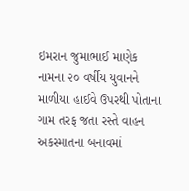ઇમરાન જુમાભાઈ માણેક નામના ૨૦ વર્ષીય યુવાનને માળીયા હાઈવે ઉપરથી પોતાના ગામ તરફ જતા રસ્તે વાહન અકસ્માતના બનાવમાં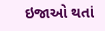ઇજાઓ થતાં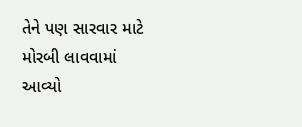તેને પણ સારવાર માટે મોરબી લાવવામાં આવ્યો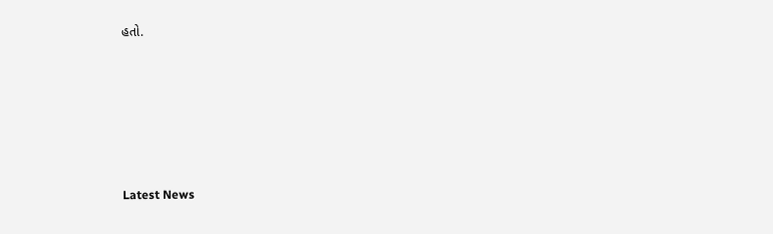હતો.






Latest News